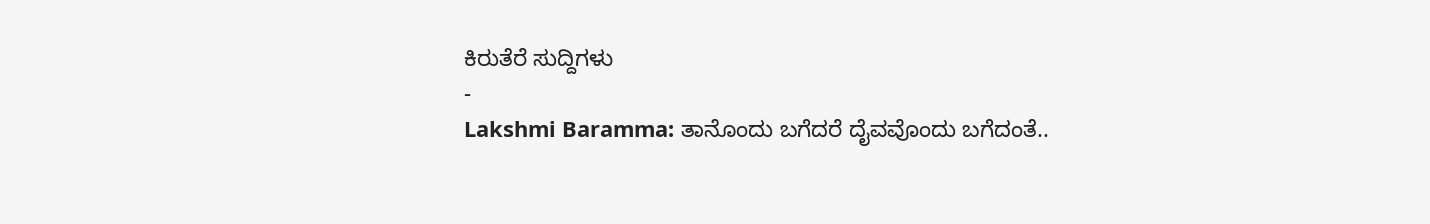ಕಿರುತೆರೆ ಸುದ್ದಿಗಳು
-
Lakshmi Baramma: ತಾನೊಂದು ಬಗೆದರೆ ದೈವವೊಂದು ಬಗೆದಂತೆ..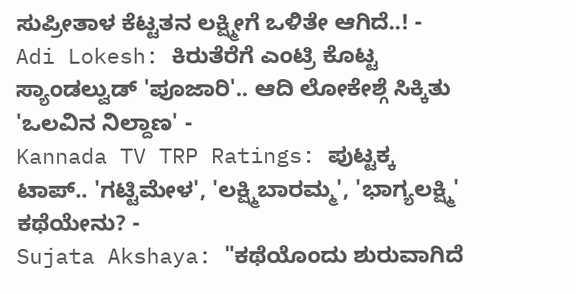ಸುಪ್ರೀತಾಳ ಕೆಟ್ಟತನ ಲಕ್ಷ್ಮೀಗೆ ಒಳಿತೇ ಆಗಿದೆ..! -
Adi Lokesh: ಕಿರುತೆರೆಗೆ ಎಂಟ್ರಿ ಕೊಟ್ಟ ಸ್ಯಾಂಡಲ್ವುಡ್ 'ಪೂಜಾರಿ'.. ಆದಿ ಲೋಕೇಶ್ಗೆ ಸಿಕ್ಕಿತು 'ಒಲವಿನ ನಿಲ್ದಾಣ' -
Kannada TV TRP Ratings: ಪುಟ್ಟಕ್ಕ ಟಾಪ್.. 'ಗಟ್ಟಿಮೇಳ', 'ಲಕ್ಷ್ಮಿಬಾರಮ್ಮ', 'ಭಾಗ್ಯಲಕ್ಷ್ಮಿ' ಕಥೆಯೇನು? -
Sujata Akshaya: "ಕಥೆಯೊಂದು ಶುರುವಾಗಿದೆ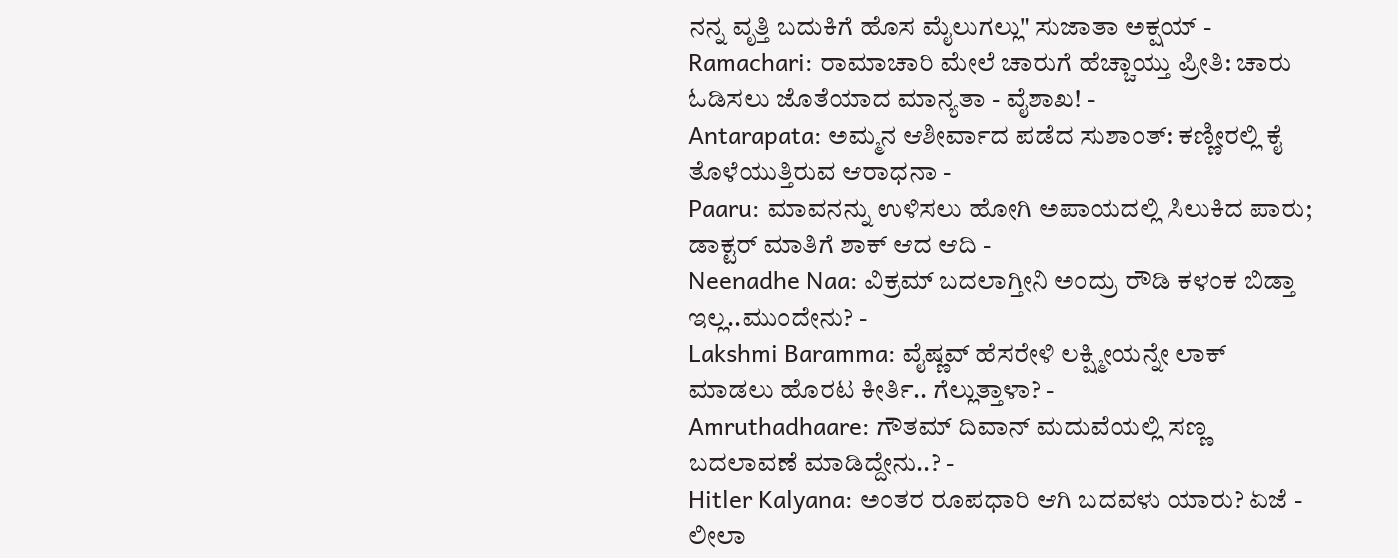ನನ್ನ ವೃತ್ತಿ ಬದುಕಿಗೆ ಹೊಸ ಮೈಲುಗಲ್ಲು" ಸುಜಾತಾ ಅಕ್ಷಯ್ -
Ramachari: ರಾಮಾಚಾರಿ ಮೇಲೆ ಚಾರುಗೆ ಹೆಚ್ಚಾಯ್ತು ಪ್ರೀತಿ: ಚಾರು ಓಡಿಸಲು ಜೊತೆಯಾದ ಮಾನ್ಯತಾ - ವೈಶಾಖ! -
Antarapata: ಅಮ್ಮನ ಆಶೀರ್ವಾದ ಪಡೆದ ಸುಶಾಂತ್: ಕಣ್ಣೀರಲ್ಲಿ ಕೈ ತೊಳೆಯುತ್ತಿರುವ ಆರಾಧನಾ -
Paaru: ಮಾವನನ್ನು ಉಳಿಸಲು ಹೋಗಿ ಅಪಾಯದಲ್ಲಿ ಸಿಲುಕಿದ ಪಾರು; ಡಾಕ್ಟರ್ ಮಾತಿಗೆ ಶಾಕ್ ಆದ ಆದಿ -
Neenadhe Naa: ವಿಕ್ರಮ್ ಬದಲಾಗ್ತೀನಿ ಅಂದ್ರು ರೌಡಿ ಕಳಂಕ ಬಿಡ್ತಾ ಇಲ್ಲ..ಮುಂದೇನು? -
Lakshmi Baramma: ವೈಷ್ಣವ್ ಹೆಸರೇಳಿ ಲಕ್ಷ್ಮೀಯನ್ನೇ ಲಾಕ್ ಮಾಡಲು ಹೊರಟ ಕೀರ್ತಿ.. ಗೆಲ್ಲುತ್ತಾಳಾ? -
Amruthadhaare: ಗೌತಮ್ ದಿವಾನ್ ಮದುವೆಯಲ್ಲಿ ಸಣ್ಣ ಬದಲಾವಣೆ ಮಾಡಿದ್ದೇನು..? -
Hitler Kalyana: ಅಂತರ ರೂಪಧಾರಿ ಆಗಿ ಬದವಳು ಯಾರು? ಏಜೆ - ಲೀಲಾ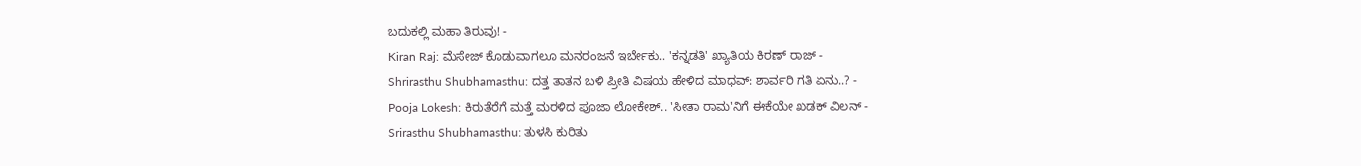ಬದುಕಲ್ಲಿ ಮಹಾ ತಿರುವು! -
Kiran Raj: ಮೆಸೇಜ್ ಕೊಡುವಾಗಲೂ ಮನರಂಜನೆ ಇರ್ಬೇಕು.. 'ಕನ್ನಡತಿ' ಖ್ಯಾತಿಯ ಕಿರಣ್ ರಾಜ್ -
Shrirasthu Shubhamasthu: ದತ್ತ ತಾತನ ಬಳಿ ಪ್ರೀತಿ ವಿಷಯ ಹೇಳಿದ ಮಾಧವ್: ಶಾರ್ವರಿ ಗತಿ ಏನು..? -
Pooja Lokesh: ಕಿರುತೆರೆಗೆ ಮತ್ತೆ ಮರಳಿದ ಪೂಜಾ ಲೋಕೇಶ್.. 'ಸೀತಾ ರಾಮ'ನಿಗೆ ಈಕೆಯೇ ಖಡಕ್ ವಿಲನ್ -
Srirasthu Shubhamasthu: ತುಳಸಿ ಕುರಿತು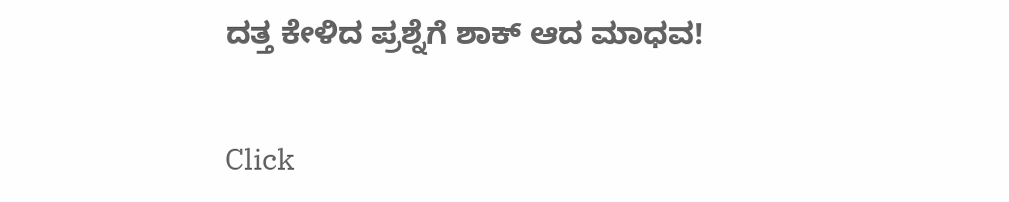ದತ್ತ ಕೇಳಿದ ಪ್ರಶ್ನೆಗೆ ಶಾಕ್ ಆದ ಮಾಧವ!


Click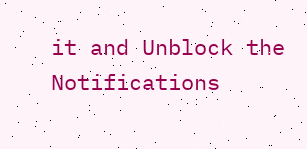it and Unblock the Notifications